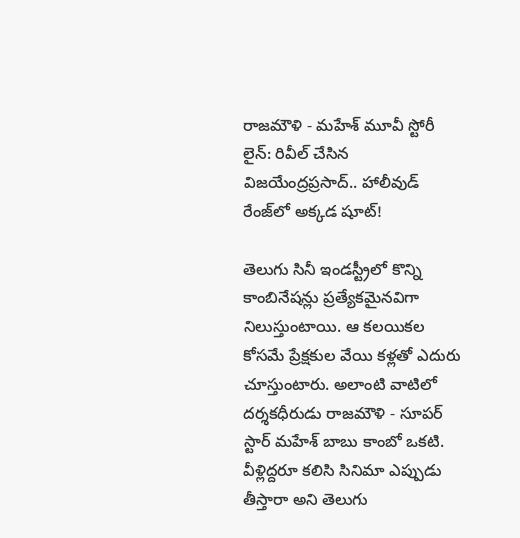రాజమౌళి - మహేశ్ మూవీ స్టోరీ లైన్: రివీల్ చేసిన విజయేంద్రప్రసాద్.. హాలీవుడ్ రేంజ్‌లో అక్కడ షూట్!

తెలుగు సినీ ఇండస్ట్రీలో కొన్ని కాంబినేషన్లు ప్రత్యేకమైనవిగా నిలుస్తుంటాయి. ఆ కలయికల కోసమే ప్రేక్షకుల వేయి కళ్లతో ఎదురు చూస్తుంటారు. అలాంటి వాటిలో దర్శకధీరుడు రాజమౌళి - సూపర్ స్టార్ మహేశ్ బాబు కాంబో ఒకటి. వీళ్లిద్దరూ కలిసి సినిమా ఎప్పుడు తీస్తారా అని తెలుగు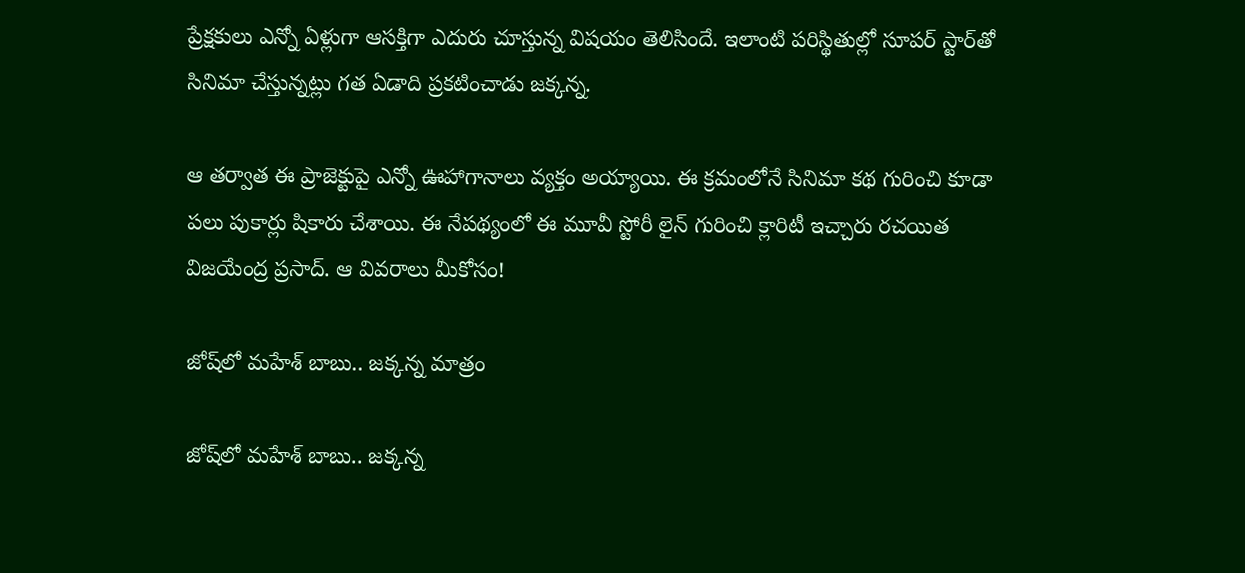ప్రేక్షకులు ఎన్నో ఏళ్లుగా ఆసక్తిగా ఎదురు చూస్తున్న విషయం తెలిసిందే. ఇలాంటి పరిస్థితుల్లో సూపర్ స్టార్‌తో సినిమా చేస్తున్నట్లు గత ఏడాది ప్రకటించాడు జక్కన్న.

ఆ తర్వాత ఈ ప్రాజెక్టుపై ఎన్నో ఊహాగానాలు వ్యక్తం అయ్యాయి. ఈ క్రమంలోనే సినిమా కథ గురించి కూడా పలు పుకార్లు షికారు చేశాయి. ఈ నేపథ్యంలో ఈ మూవీ స్టోరీ లైన్ గురించి క్లారిటీ ఇచ్చారు రచయిత విజయేంద్ర ప్రసాద్. ఆ వివరాలు మీకోసం!

జోష్‌లో మహేశ్ బాబు.. జక్కన్న మాత్రం

జోష్‌లో మహేశ్ బాబు.. జక్కన్న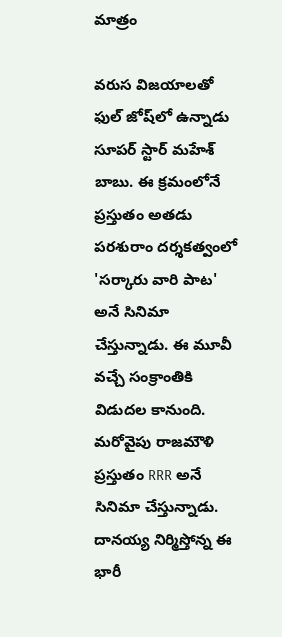మాత్రం

వరుస విజయాలతో ఫుల్ జోష్‌లో ఉన్నాడు సూపర్ స్టార్ మహేశ్ బాబు. ఈ క్రమంలోనే ప్రస్తుతం అతడు పరశురాం దర్శకత్వంలో 'సర్కారు వారి పాట' అనే సినిమా చేస్తున్నాడు. ఈ మూవీ వచ్చే సంక్రాంతికి విడుదల కానుంది. మరోవైపు రాజమౌళి ప్రస్తుతం RRR అనే సినిమా చేస్తున్నాడు. దానయ్య నిర్మిస్తోన్న ఈ భారీ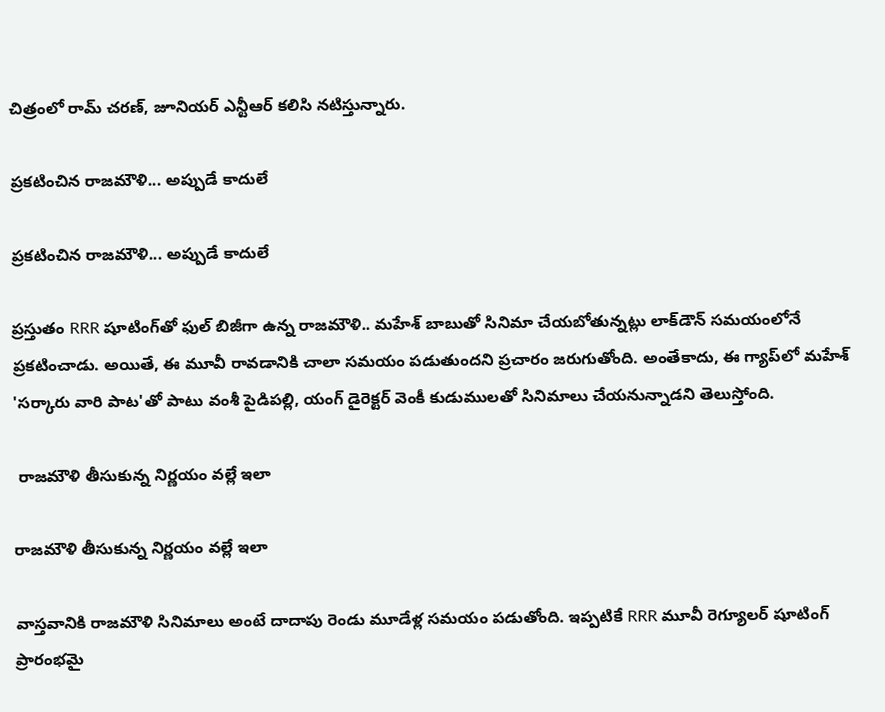చిత్రంలో రామ్ చరణ్, జూనియర్ ఎన్టీఆర్ కలిసి నటిస్తున్నారు.

ప్రకటించిన రాజమౌళి... అప్పుడే కాదులే

ప్రకటించిన రాజమౌళి... అప్పుడే కాదులే

ప్రస్తుతం RRR షూటింగ్‌తో ఫుల్ బిజీగా ఉన్న రాజమౌళి.. మహేశ్ బాబుతో సినిమా చేయబోతున్నట్లు లాక్‌డౌన్ సమయంలోనే ప్రకటించాడు. అయితే, ఈ మూవీ రావడానికి చాలా సమయం పడుతుందని ప్రచారం జరుగుతోంది. అంతేకాదు, ఈ గ్యాప్‌లో మహేశ్ 'సర్కారు వారి పాట'తో పాటు వంశీ పైడిపల్లి, యంగ్ డైరెక్టర్ వెంకీ కుడుములతో సినిమాలు చేయనున్నాడని తెలుస్తోంది.

 రాజమౌళి తీసుకున్న నిర్ణయం వల్లే ఇలా

రాజమౌళి తీసుకున్న నిర్ణయం వల్లే ఇలా

వాస్తవానికి రాజమౌళి సినిమాలు అంటే దాదాపు రెండు మూడేళ్ల సమయం పడుతోంది. ఇప్పటికే RRR మూవీ రెగ్యూలర్ షూటింగ్ ప్రారంభమై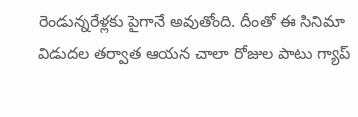రెండున్నరేళ్లకు పైగానే అవుతోంది. దీంతో ఈ సినిమా విడుదల తర్వాత ఆయన చాలా రోజుల పాటు గ్యాప్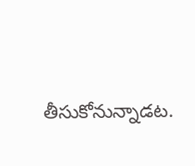తీసుకోనున్నాడట.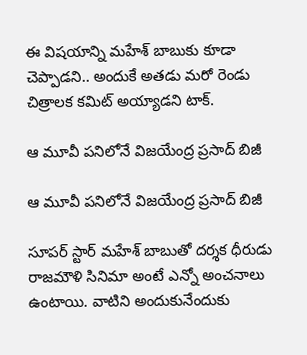ఈ విషయాన్ని మహేశ్ బాబుకు కూడా చెప్పాడని.. అందుకే అతడు మరో రెండు చిత్రాలక కమిట్ అయ్యాడని టాక్.

ఆ మూవీ పనిలోనే విజయేంద్ర ప్రసాద్ బిజీ

ఆ మూవీ పనిలోనే విజయేంద్ర ప్రసాద్ బిజీ

సూపర్ స్టార్ మహేశ్ బాబుతో దర్శక ధీరుడు రాజమౌళి సినిమా అంటే ఎన్నో అంచనాలు ఉంటాయి. వాటిని అందుకునేందుకు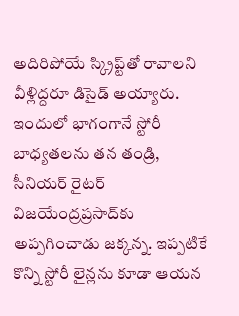అదిరిపోయే స్క్రిప్ట్‌తో రావాలని వీళ్లిద్దరూ డిసైడ్ అయ్యారు. ఇందులో భాగంగానే స్టోరీ బాధ్యతలను తన తండ్రి, సీనియర్ రైటర్ విజయేంద్రప్రసాద్‌కు అప్పగించాడు జక్కన్న. ఇప్పటికే కొన్ని స్టోరీ లైన్లను కూడా ఆయన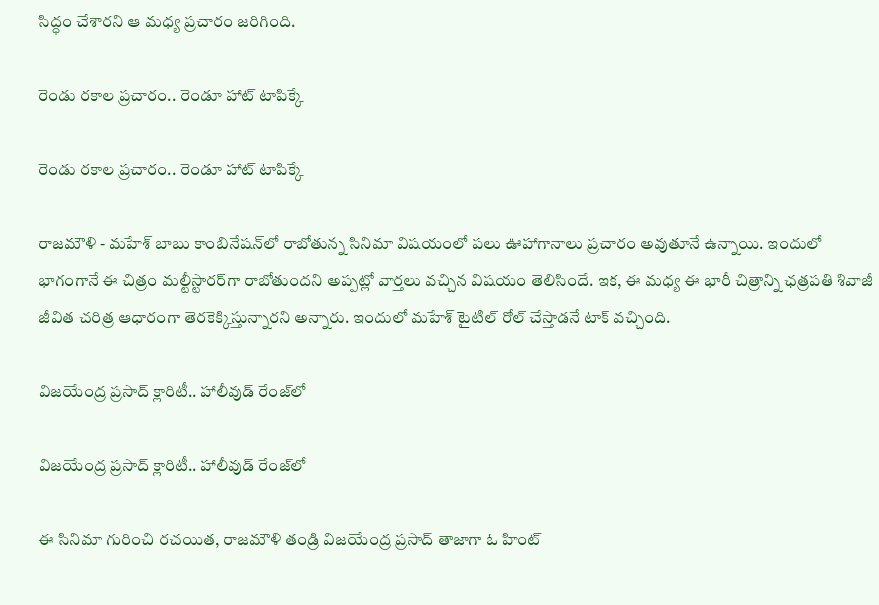సిద్ధం చేశారని ఆ మధ్య ప్రచారం జరిగింది.

రెండు రకాల ప్రచారం.. రెండూ హాట్ టాపిక్కే

రెండు రకాల ప్రచారం.. రెండూ హాట్ టాపిక్కే

రాజమౌళి - మహేశ్ బాబు కాంబినేషన్‌లో రాబోతున్న సినిమా విషయంలో పలు ఊహాగానాలు ప్రచారం అవుతూనే ఉన్నాయి. ఇందులో భాగంగానే ఈ చిత్రం మల్టీస్టారర్‌గా రాబోతుందని అప్పట్లో వార్తలు వచ్చిన విషయం తెలిసిందే. ఇక, ఈ మధ్య ఈ భారీ చిత్రాన్ని ఛత్రపతి శివాజీ జీవిత చరిత్ర ఆధారంగా తెరకెక్కిస్తున్నారని అన్నారు. ఇందులో మహేశ్ టైటిల్ రోల్ చేస్తాడనే టాక్ వచ్చింది.

విజయేంద్ర ప్రసాద్ క్లారిటీ.. హాలీవుడ్ రేంజ్‌లో

విజయేంద్ర ప్రసాద్ క్లారిటీ.. హాలీవుడ్ రేంజ్‌లో

ఈ సినిమా గురించి రచయిత, రాజమౌళి తండ్రి విజయేంద్ర ప్రసాద్ తాజాగా ఓ హింట్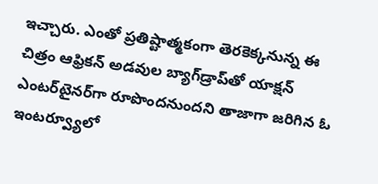ఇచ్చారు. ఎంతో ప్రతిష్టాత్మకంగా తెరకెక్కనున్న ఈ చిత్రం ఆఫ్రికన్ అడవుల బ్యాగ్‌డ్రాప్‌తో యాక్షన్ ఎంటర్‌టైనర్‌గా రూపొందనుందని తాజాగా జరిగిన ఓ ఇంటర్వ్యూలో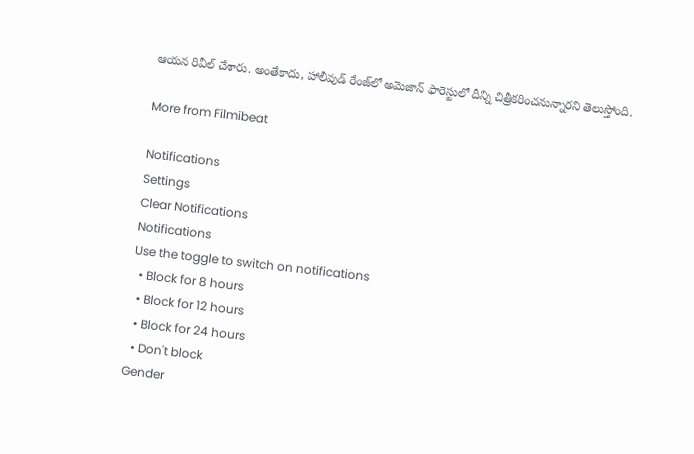ఆయన రివీల్ చేశారు. అంతేకాదు, హాలీవుడ్‌ రేంజ్‌లో అమెజాన్ ఫారెస్టులో దీన్ని చిత్రీకరించనున్నారని తెలుస్తోంది.

More from Filmibeat

Notifications
Settings
Clear Notifications
Notifications
Use the toggle to switch on notifications
  • Block for 8 hours
  • Block for 12 hours
  • Block for 24 hours
  • Don't block
Gender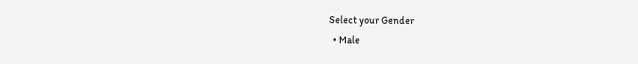Select your Gender
  • Male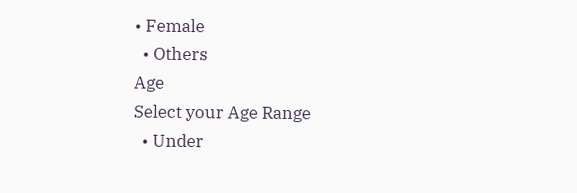• Female
  • Others
Age
Select your Age Range
  • Under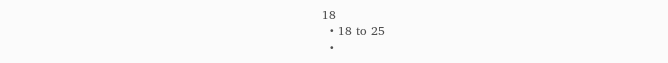18
  • 18 to 25
  •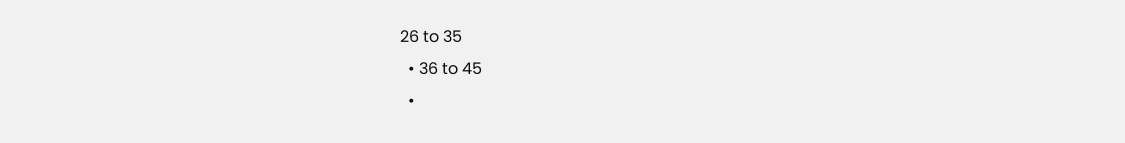26 to 35
  • 36 to 45
  •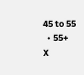45 to 55
  • 55+
X